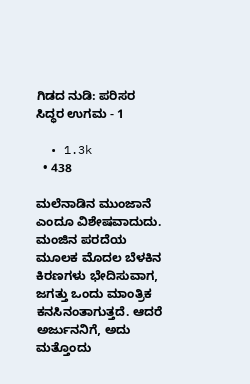ಗಿಡದ ನುಡಿ: ಪರಿಸರ ಸಿದ್ಧರ ಉಗಮ - 1

  • 1.3k
  • 438

ಮಲೆನಾಡಿನ ಮುಂಜಾನೆ ಎಂದೂ ವಿಶೇಷವಾದುದು. ಮಂಜಿನ ಪರದೆಯ ಮೂಲಕ ಮೊದಲ ಬೆಳಕಿನ ಕಿರಣಗಳು ಭೇದಿಸುವಾಗ, ಜಗತ್ತು ಒಂದು ಮಾಂತ್ರಿಕ ಕನಸಿನಂತಾಗುತ್ತದೆ. ಆದರೆ ಅರ್ಜುನನಿಗೆ, ಅದು ಮತ್ತೊಂದು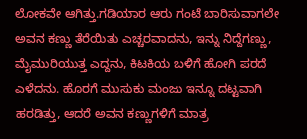ಲೋಕವೇ ಆಗಿತ್ತು.ಗಡಿಯಾರ ಆರು ಗಂಟೆ ಬಾರಿಸುವಾಗಲೇ ಅವನ ಕಣ್ಣು ತೆರೆಯಿತು ಎಚ್ಚರವಾದನು, ಇನ್ನು ನಿದ್ದೆಗಣ್ಣು, ಮೈಮುರಿಯುತ್ತ ಎದ್ದನು, ಕಿಟಕಿಯ ಬಳಿಗೆ ಹೋಗಿ ಪರದೆ ಎಳೆದನು. ಹೊರಗೆ ಮುಸುಕು ಮಂಜು ಇನ್ನೂ ದಟ್ಟವಾಗಿ ಹರಡಿತ್ತು, ಆದರೆ ಅವನ ಕಣ್ಣುಗಳಿಗೆ ಮಾತ್ರ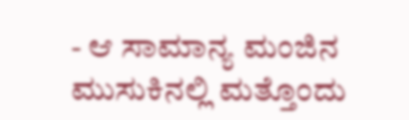- ಆ ಸಾಮಾನ್ಯ ಮಂಜಿನ ಮುಸುಕಿನಲ್ಲಿ ಮತ್ತೊಂದು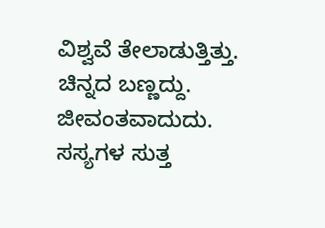ವಿಶ್ವವೆ ತೇಲಾಡುತ್ತಿತ್ತು. ಚಿನ್ನದ ಬಣ್ಣದ್ದು. ಜೀವಂತವಾದುದು. ಸಸ್ಯಗಳ ಸುತ್ತ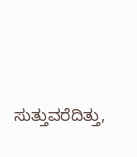ಸುತ್ತುವರೆದಿತ್ತು,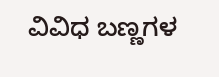ವಿವಿಧ ಬಣ್ಣಗಳ